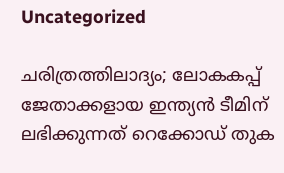Uncategorized

ചരിത്രത്തിലാദ്യം; ലോകകപ്പ് ജേതാക്കളായ ഇന്ത്യന്‍ ടീമിന് ലഭിക്കുന്നത് റെക്കോഡ് തുക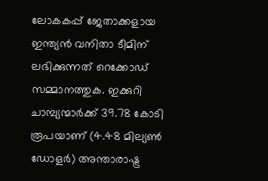ലോകകപ്പ് ജേതാക്കളായ ഇന്ത്യന്‍ വനിതാ ടീമിന് ലഭിക്കുന്നത് റെക്കോഡ് സമ്മാനത്തുക. ഇക്കുറി ചാമ്പ്യന്മാര്‍ക്ക് 39.78 കോടി രൂപയാണ് (4.48 മില്യണ്‍ ഡോളര്‍) അന്താരാഷ്ട്ര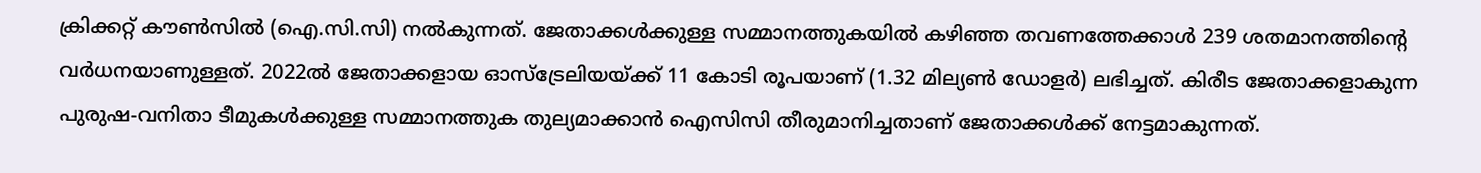ക്രിക്കറ്റ് കൗണ്‍സില്‍ (ഐ.സി.സി) നല്‍കുന്നത്. ജേതാക്കള്‍ക്കുള്ള സമ്മാനത്തുകയില്‍ കഴിഞ്ഞ തവണത്തേക്കാള്‍ 239 ശതമാനത്തിന്റെ വര്‍ധനയാണുള്ളത്. 2022ല്‍ ജേതാക്കളായ ഓസ്ട്രേലിയയ്ക്ക് 11 കോടി രൂപയാണ് (1.32 മില്യണ്‍ ഡോളര്‍) ലഭിച്ചത്. കിരീട ജേതാക്കളാകുന്ന പുരുഷ-വനിതാ ടീമുകള്‍ക്കുള്ള സമ്മാനത്തുക തുല്യമാക്കാന്‍ ഐസിസി തീരുമാനിച്ചതാണ് ജേതാക്കള്‍ക്ക് നേട്ടമാകുന്നത്.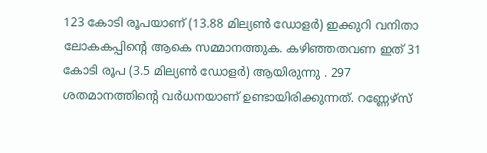123 കോടി രൂപയാണ് (13.88 മില്യണ്‍ ഡോളര്‍) ഇക്കുറി വനിതാ ലോകകപ്പിന്റെ ആകെ സമ്മാനത്തുക. കഴിഞ്ഞതവണ ഇത് 31 കോടി രൂപ (3.5 മില്യണ്‍ ഡോളര്‍) ആയിരുന്നു . 297 ശതമാനത്തിന്റെ വര്‍ധനയാണ് ഉണ്ടായിരിക്കുന്നത്. റണ്ണേഴ്‌സ്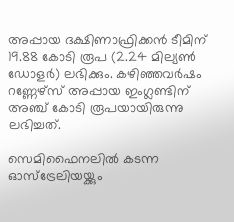അപ്പായ ദക്ഷിണാഫ്രിക്കന്‍ ടീമിന് 19.88 കോടി രൂപ (2.24 മില്യണ്‍ ഡോളര്‍) ലഭിക്കും. കഴിഞ്ഞവര്‍ഷം റണ്ണേഴ്‌സ് അപ്പായ ഇംഗ്ലണ്ടിന് അഞ്ച് കോടി രൂപയായിരുന്നു ലഭിച്ചത്.

സെമിഫൈനലില്‍ കടന്ന ഓസ്ട്രേലിയയ്ക്കും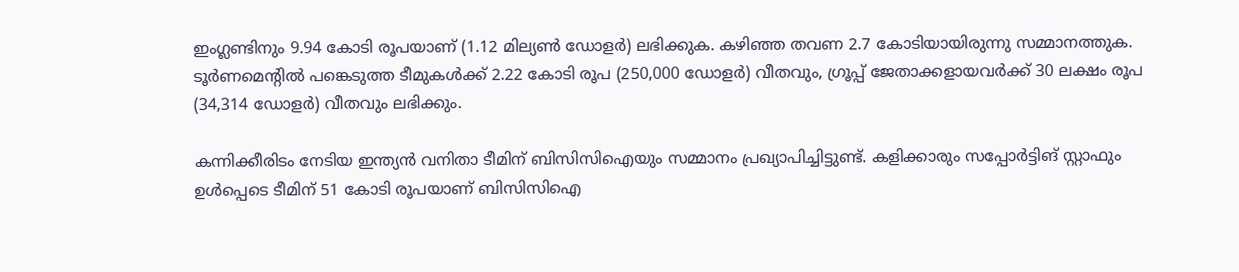ഇംഗ്ലണ്ടിനും 9.94 കോടി രൂപയാണ് (1.12 മില്യണ്‍ ഡോളര്‍) ലഭിക്കുക. കഴിഞ്ഞ തവണ 2.7 കോടിയായിരുന്നു സമ്മാനത്തുക. ടൂര്‍ണമെന്റില്‍ പങ്കെടുത്ത ടീമുകള്‍ക്ക് 2.22 കോടി രൂപ (250,000 ഡോളര്‍) വീതവും, ഗ്രൂപ്പ് ജേതാക്കളായവര്‍ക്ക് 30 ലക്ഷം രൂപ (34,314 ഡോളര്‍) വീതവും ലഭിക്കും.

കന്നിക്കീരിടം നേടിയ ഇന്ത്യന്‍ വനിതാ ടീമിന് ബിസിസിഐയും സമ്മാനം പ്രഖ്യാപിച്ചിട്ടുണ്ട്. കളിക്കാരും സപ്പോര്‍ട്ടിങ് സ്റ്റാഫും ഉള്‍പ്പെടെ ടീമിന് 51 കോടി രൂപയാണ് ബിസിസിഐ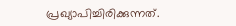പ്രഖ്യാപിച്ചിരിക്കുന്നത്.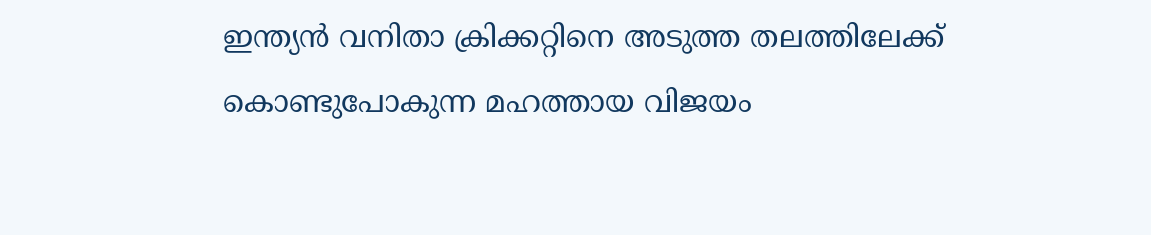ഇന്ത്യന്‍ വനിതാ ക്രിക്കറ്റിനെ അടുത്ത തലത്തിലേക്ക് കൊണ്ടുപോകുന്ന മഹത്തായ വിജയം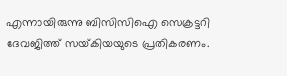എന്നായിരുന്നു ബിസിസിഐ സെക്രട്ടറി ദേവജിത്ത് സയ്‌കിയയുടെ പ്രതികരണം.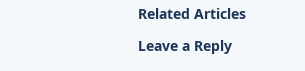Related Articles

Leave a Reply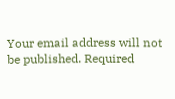Your email address will not be published. Required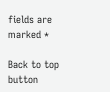fields are marked *

Back to top button